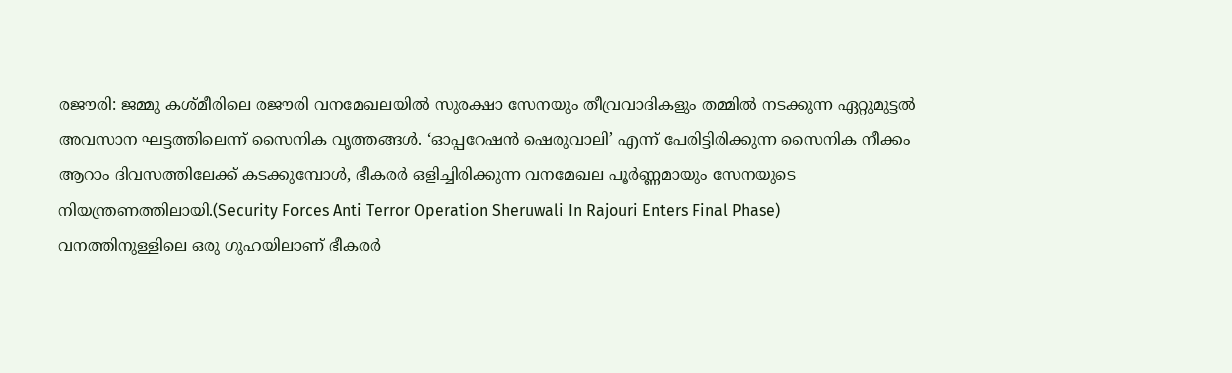രജൗരി: ജമ്മു കശ്മീരിലെ രജൗരി വനമേഖലയിൽ സുരക്ഷാ സേനയും തീവ്രവാദികളും തമ്മിൽ നടക്കുന്ന ഏറ്റുമുട്ടൽ അവസാന ഘട്ടത്തിലെന്ന് സൈനിക വൃത്തങ്ങൾ. ‘ഓപ്പറേഷൻ ഷെരുവാലി’ എന്ന് പേരിട്ടിരിക്കുന്ന സൈനിക നീക്കം ആറാം ദിവസത്തിലേക്ക് കടക്കുമ്പോൾ, ഭീകരർ ഒളിച്ചിരിക്കുന്ന വനമേഖല പൂർണ്ണമായും സേനയുടെ നിയന്ത്രണത്തിലായി.(Security Forces Anti Terror Operation Sheruwali In Rajouri Enters Final Phase)
വനത്തിനുള്ളിലെ ഒരു ഗുഹയിലാണ് ഭീകരർ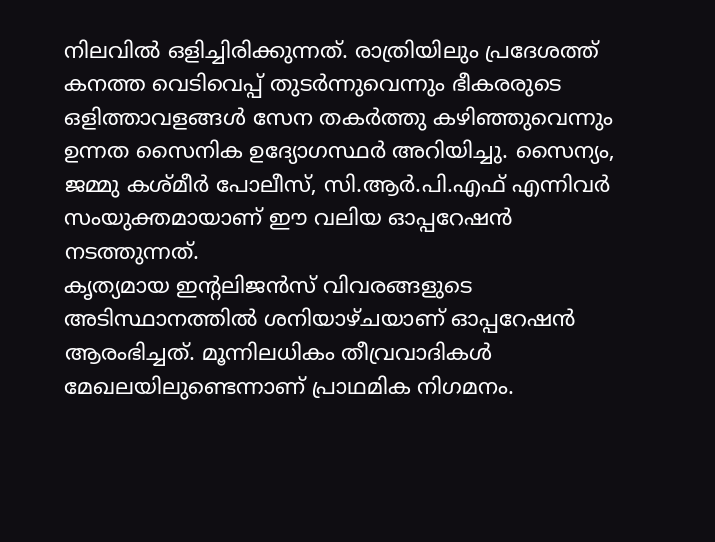നിലവിൽ ഒളിച്ചിരിക്കുന്നത്. രാത്രിയിലും പ്രദേശത്ത് കനത്ത വെടിവെപ്പ് തുടർന്നുവെന്നും ഭീകരരുടെ ഒളിത്താവളങ്ങൾ സേന തകർത്തു കഴിഞ്ഞുവെന്നും ഉന്നത സൈനിക ഉദ്യോഗസ്ഥർ അറിയിച്ചു. സൈന്യം, ജമ്മു കശ്മീർ പോലീസ്, സി.ആർ.പി.എഫ് എന്നിവർ സംയുക്തമായാണ് ഈ വലിയ ഓപ്പറേഷൻ നടത്തുന്നത്.
കൃത്യമായ ഇന്റലിജൻസ് വിവരങ്ങളുടെ അടിസ്ഥാനത്തിൽ ശനിയാഴ്ചയാണ് ഓപ്പറേഷൻ ആരംഭിച്ചത്. മൂന്നിലധികം തീവ്രവാദികൾ മേഖലയിലുണ്ടെന്നാണ് പ്രാഥമിക നിഗമനം.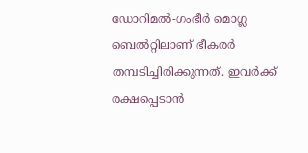ഡോറിമൽ-ഗംഭീർ മൊഗ്ല ബെൽറ്റിലാണ് ഭീകരർ തമ്പടിച്ചിരിക്കുന്നത്. ഇവർക്ക് രക്ഷപ്പെടാൻ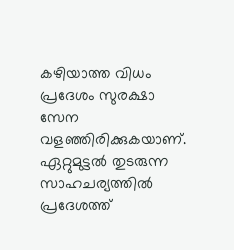കഴിയാത്ത വിധം പ്രദേശം സുരക്ഷാ സേന വളഞ്ഞിരിക്കുകയാണ്. ഏറ്റുമുട്ടൽ തുടരുന്ന സാഹചര്യത്തിൽ പ്രദേശത്ത്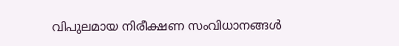വിപുലമായ നിരീക്ഷണ സംവിധാനങ്ങൾ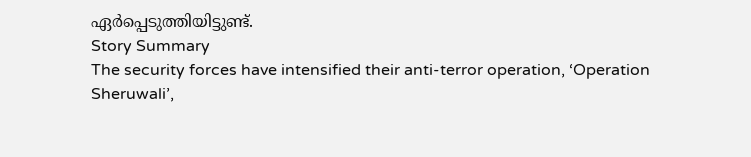ഏർപ്പെടുത്തിയിട്ടുണ്ട്.
Story Summary
The security forces have intensified their anti-terror operation, ‘Operation Sheruwali’,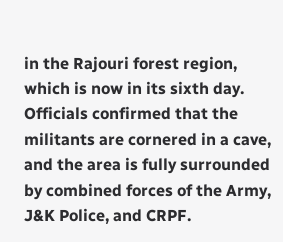in the Rajouri forest region, which is now in its sixth day. Officials confirmed that the militants are cornered in a cave, and the area is fully surrounded by combined forces of the Army, J&K Police, and CRPF.